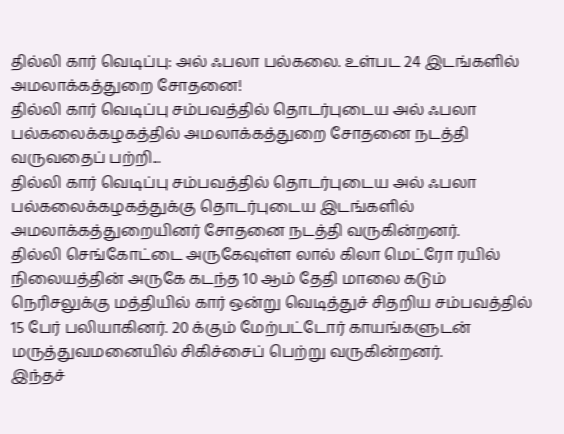தில்லி கார் வெடிப்பு: அல் ஃபலா பல்கலை. உள்பட 24 இடங்களில் அமலாக்கத்துறை சோதனை!
தில்லி கார் வெடிப்பு சம்பவத்தில் தொடர்புடைய அல் ஃபலா பல்கலைக்கழகத்தில் அமலாக்கத்துறை சோதனை நடத்தி வருவதைப் பற்றி...
தில்லி கார் வெடிப்பு சம்பவத்தில் தொடர்புடைய அல் ஃபலா பல்கலைக்கழகத்துக்கு தொடர்புடைய இடங்களில் அமலாக்கத்துறையினர் சோதனை நடத்தி வருகின்றனர்.
தில்லி செங்கோட்டை அருகேவுள்ள லால் கிலா மெட்ரோ ரயில் நிலையத்தின் அருகே கடந்த 10 ஆம் தேதி மாலை கடும் நெரிசலுக்கு மத்தியில் கார் ஒன்று வெடித்துச் சிதறிய சம்பவத்தில் 15 பேர் பலியாகினர். 20 க்கும் மேற்பட்டோர் காயங்களுடன் மருத்துவமனையில் சிகிச்சைப் பெற்று வருகின்றனர்.
இந்தச்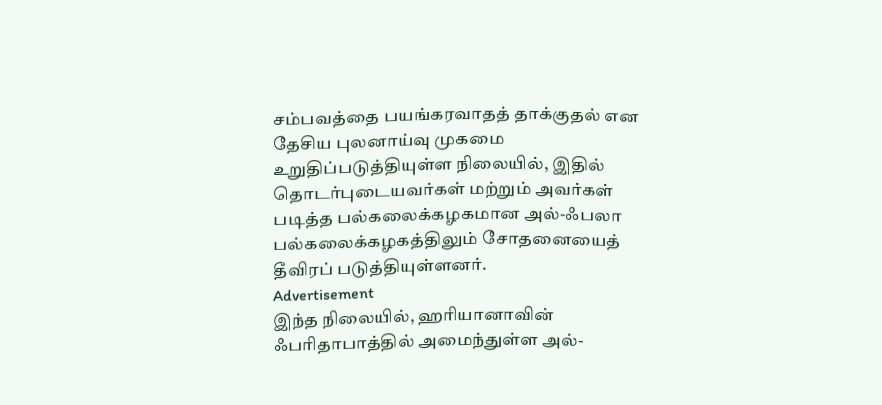சம்பவத்தை பயங்கரவாதத் தாக்குதல் என தேசிய புலனாய்வு முகமை உறுதிப்படுத்தியுள்ள நிலையில், இதில் தொடர்புடையவர்கள் மற்றும் அவர்கள் படித்த பல்கலைக்கழகமான அல்-ஃபலா பல்கலைக்கழகத்திலும் சோதனையைத் தீவிரப் படுத்தியுள்ளனர்.
Advertisement
இந்த நிலையில், ஹரியானாவின் ஃபரிதாபாத்தில் அமைந்துள்ள அல்-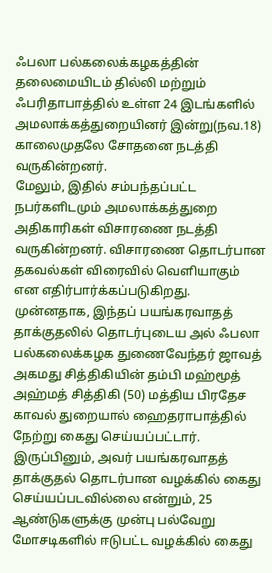ஃபலா பல்கலைக்கழகத்தின் தலைமையிடம் தில்லி மற்றும் ஃபரிதாபாத்தில் உள்ள 24 இடங்களில் அமலாக்கத்துறையினர் இன்று(நவ.18) காலைமுதலே சோதனை நடத்தி வருகின்றனர்.
மேலும், இதில் சம்பந்தப்பட்ட நபர்களிடமும் அமலாக்கத்துறை அதிகாரிகள் விசாரணை நடத்தி வருகின்றனர். விசாரணை தொடர்பான தகவல்கள் விரைவில் வெளியாகும் என எதிர்பார்க்கப்படுகிறது.
முன்னதாக, இந்தப் பயங்கரவாதத் தாக்குதலில் தொடர்புடைய அல் ஃபலா பல்கலைக்கழக துணைவேந்தர் ஜாவத் அகமது சித்திகியின் தம்பி மஹ்மூத் அஹ்மத் சித்திகி (50) மத்திய பிரதேச காவல் துறையால் ஹைதராபாத்தில் நேற்று கைது செய்யப்பட்டார்.
இருப்பினும், அவர் பயங்கரவாதத் தாக்குதல் தொடர்பான வழக்கில் கைது செய்யப்படவில்லை என்றும், 25 ஆண்டுகளுக்கு முன்பு பல்வேறு மோசடிகளில் ஈடுபட்ட வழக்கில் கைது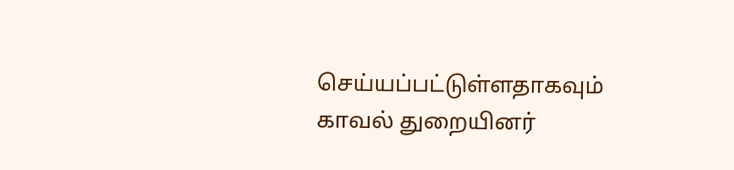செய்யப்பட்டுள்ளதாகவும் காவல் துறையினர்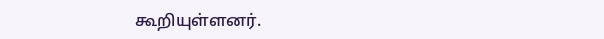கூறியுள்ளனர்.